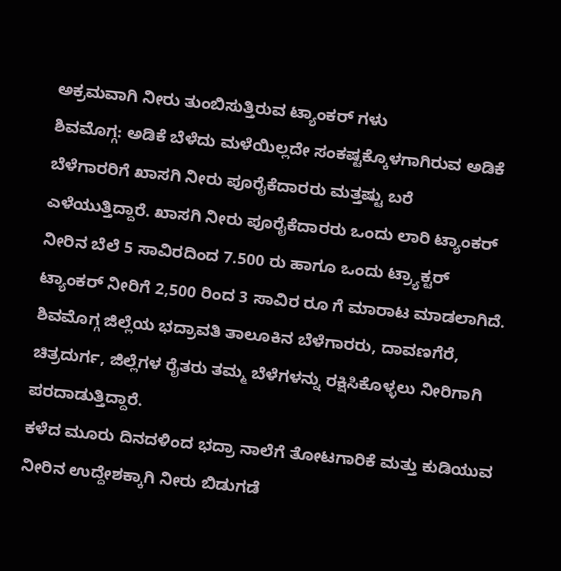ಅಕ್ರಮವಾಗಿ ನೀರು ತುಂಬಿಸುತ್ತಿರುವ ಟ್ಯಾಂಕರ್ ಗಳು
ಶಿವಮೊಗ್ಗ: ಅಡಿಕೆ ಬೆಳೆದು ಮಳೆಯಿಲ್ಲದೇ ಸಂಕಷ್ಟಕ್ಕೊಳಗಾಗಿರುವ ಅಡಿಕೆ ಬೆಳೆಗಾರರಿಗೆ ಖಾಸಗಿ ನೀರು ಪೂರೈಕೆದಾರರು ಮತ್ತಷ್ಟು ಬರೆ ಎಳೆಯುತ್ತಿದ್ದಾರೆ. ಖಾಸಗಿ ನೀರು ಪೂರೈಕೆದಾರರು ಒಂದು ಲಾರಿ ಟ್ಯಾಂಕರ್ ನೀರಿನ ಬೆಲೆ 5 ಸಾವಿರದಿಂದ 7.500 ರು ಹಾಗೂ ಒಂದು ಟ್ರ್ಯಾಕ್ಟರ್ ಟ್ಯಾಂಕರ್ ನೀರಿಗೆ 2,500 ರಿಂದ 3 ಸಾವಿರ ರೂ ಗೆ ಮಾರಾಟ ಮಾಡಲಾಗಿದೆ.
ಶಿವಮೊಗ್ಗ ಜಿಲ್ಲೆಯ ಭದ್ರಾವತಿ ತಾಲೂಕಿನ ಬೆಳೆಗಾರರು, ದಾವಣಗೆರೆ, ಚಿತ್ರದುರ್ಗ, ಜಿಲ್ಲೆಗಳ ರೈತರು ತಮ್ಮ ಬೆಳೆಗಳನ್ನು ರಕ್ಷಿಸಿಕೊಳ್ಳಲು ನೀರಿಗಾಗಿ ಪರದಾಡುತ್ತಿದ್ದಾರೆ.
ಕಳೆದ ಮೂರು ದಿನದಳಿಂದ ಭದ್ರಾ ನಾಲೆಗೆ ತೋಟಗಾರಿಕೆ ಮತ್ತು ಕುಡಿಯುವ ನೀರಿನ ಉದ್ದೇಶಕ್ಕಾಗಿ ನೀರು ಬಿಡುಗಡೆ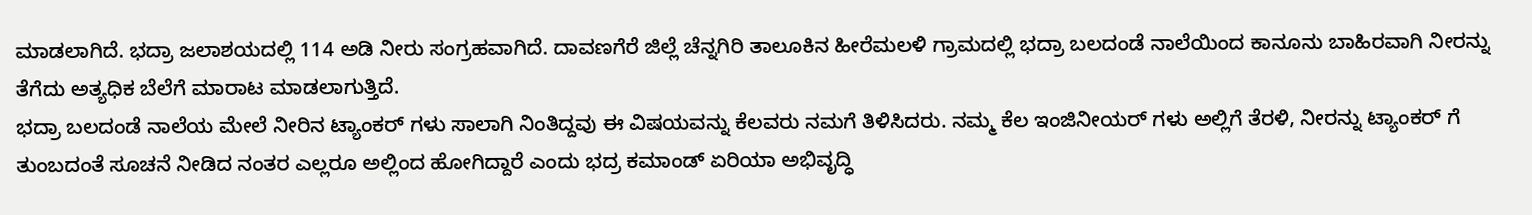ಮಾಡಲಾಗಿದೆ. ಭದ್ರಾ ಜಲಾಶಯದಲ್ಲಿ 114 ಅಡಿ ನೀರು ಸಂಗ್ರಹವಾಗಿದೆ. ದಾವಣಗೆರೆ ಜಿಲ್ಲೆ ಚೆನ್ನಗಿರಿ ತಾಲೂಕಿನ ಹೀರೆಮಲಳಿ ಗ್ರಾಮದಲ್ಲಿ ಭದ್ರಾ ಬಲದಂಡೆ ನಾಲೆಯಿಂದ ಕಾನೂನು ಬಾಹಿರವಾಗಿ ನೀರನ್ನು ತೆಗೆದು ಅತ್ಯಧಿಕ ಬೆಲೆಗೆ ಮಾರಾಟ ಮಾಡಲಾಗುತ್ತಿದೆ.
ಭದ್ರಾ ಬಲದಂಡೆ ನಾಲೆಯ ಮೇಲೆ ನೀರಿನ ಟ್ಯಾಂಕರ್ ಗಳು ಸಾಲಾಗಿ ನಿಂತಿದ್ದವು ಈ ವಿಷಯವನ್ನು ಕೆಲವರು ನಮಗೆ ತಿಳಿಸಿದರು. ನಮ್ಮ ಕೆಲ ಇಂಜಿನೀಯರ್ ಗಳು ಅಲ್ಲಿಗೆ ತೆರಳಿ, ನೀರನ್ನು ಟ್ಯಾಂಕರ್ ಗೆ ತುಂಬದಂತೆ ಸೂಚನೆ ನೀಡಿದ ನಂತರ ಎಲ್ಲರೂ ಅಲ್ಲಿಂದ ಹೋಗಿದ್ದಾರೆ ಎಂದು ಭದ್ರ ಕಮಾಂಡ್ ಏರಿಯಾ ಅಭಿವೃದ್ಧಿ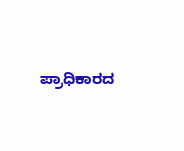ಪ್ರಾಧಿಕಾರದ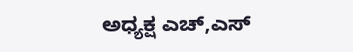ಅಧ್ಯಕ್ಷ ಎಚ್,ಎಸ್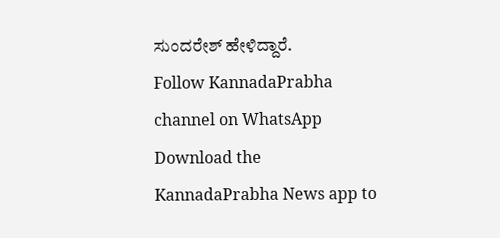ಸುಂದರೇಶ್ ಹೇಳಿದ್ದಾರೆ.
Follow KannadaPrabha channel on WhatsApp
Download the KannadaPrabha News app to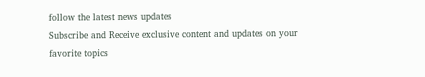follow the latest news updates
Subscribe and Receive exclusive content and updates on your favorite topics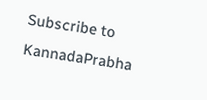Subscribe to KannadaPrabha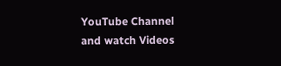YouTube Channel and watch Videos